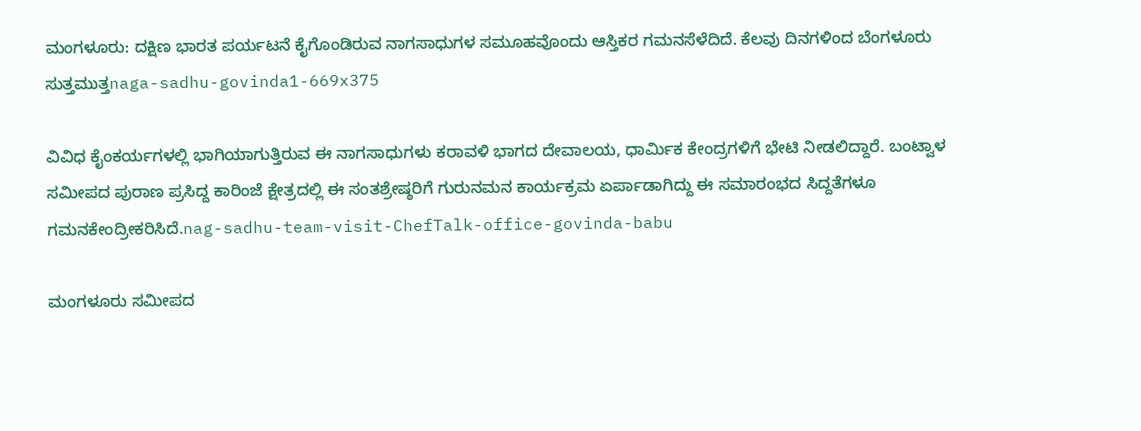ಮಂಗಳೂರು: ದಕ್ಷಿಣ ಭಾರತ ಪರ್ಯಟನೆ ಕೈಗೊಂಡಿರುವ ನಾಗಸಾಧುಗಳ ಸಮೂಹವೊಂದು ಆಸ್ತಿಕರ ಗಮನಸೆಳೆದಿದೆ. ಕೆಲವು ದಿನಗಳಿಂದ ಬೆಂಗಳೂರು ಸುತ್ತಮುತ್ತnaga-sadhu-govinda1-669x375

ವಿವಿಧ ಕೈಂಕರ್ಯಗಳಲ್ಲಿ ಭಾಗಿಯಾಗುತ್ತಿರುವ ಈ ನಾಗಸಾಧುಗಳು ಕರಾವಳಿ ಭಾಗದ ದೇವಾಲಯ, ಧಾರ್ಮಿಕ ಕೇಂದ್ರಗಳಿಗೆ ಭೇಟಿ ನೀಡಲಿದ್ದಾರೆ. ಬಂಟ್ವಾಳ ಸಮೀಪದ ಪುರಾಣ ಪ್ರಸಿದ್ದ ಕಾರಿಂಜೆ ಕ್ಷೇತ್ರದಲ್ಲಿ ಈ ಸಂತಶ್ರೇಷ್ಠರಿಗೆ ಗುರುನಮನ ಕಾರ್ಯಕ್ರಮ ಏರ್ಪಾಡಾಗಿದ್ದು ಈ ಸಮಾರಂಭದ ಸಿದ್ದತೆಗಳೂ ಗಮನಕೇಂದ್ರೀಕರಿಸಿದೆ.nag-sadhu-team-visit-ChefTalk-office-govinda-babu

ಮಂಗಳೂರು ಸಮೀಪದ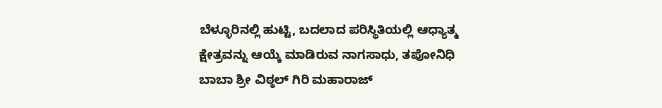ಬೆಳ್ಳೂರಿನಲ್ಲಿ ಹುಟ್ಟಿ, ಬದಲಾದ ಪರಿಸ್ಥಿತಿಯಲ್ಲಿ ಆಧ್ಯಾತ್ಮ ಕ್ಷೇತ್ರವನ್ನು ಆಯ್ಕೆ ಮಾಡಿರುವ ನಾಗಸಾಧು, ತಪೋನಿಧಿ ಬಾಬಾ ಶ್ರೀ ವಿಠ್ಠಲ್ ಗಿರಿ ಮಹಾರಾಜ್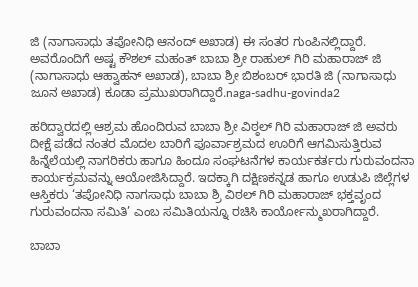ಜಿ (ನಾಗಾಸಾಧು ತಪೋನಿಧಿ ಆನಂದ್ ಅಖಾಡ) ಈ ಸಂತರ ಗುಂಪಿನಲ್ಲಿದ್ದಾರೆ. ಅವರೊಂದಿಗೆ ಅಷ್ಟ ಕೌಶಲ್ ಮಹಂತ್ ಬಾಬಾ ಶ್ರೀ ರಾಹುಲ್ ಗಿರಿ ಮಹಾರಾಜ್ ಜಿ (ನಾಗಾಸಾಧು ಆಹ್ವಾಹನ್ ಅಖಾಡ), ಬಾಬಾ ಶ್ರೀ ಬಿಶಂಬರ್ ಭಾರತಿ ಜಿ (ನಾಗಾಸಾಧು ಜೂನ ಅಖಾಡ) ಕೂಡಾ ಪ್ರಮುಖರಾಗಿದ್ದಾರೆ.naga-sadhu-govinda2

ಹರಿದ್ವಾರದಲ್ಲಿ ಆಶ್ರಮ ಹೊಂದಿರುವ ಬಾಬಾ ಶ್ರೀ ವಿಠ್ಠಲ್ ಗಿರಿ ಮಹಾರಾಜ್ ಜಿ ಅವರು ದೀಕ್ಷೆ ಪಡೆದ ನಂತರ ಮೊದಲ ಬಾರಿಗೆ ಪೂರ್ವಾಶ್ರಮದ ಊರಿಗೆ ಆಗಮಿಸುತ್ತಿರುವ ಹಿನ್ನೆಲೆಯಲ್ಲಿ ನಾಗರಿಕರು ಹಾಗೂ ಹಿಂದೂ ಸಂಘಟನೆಗಳ ಕಾರ್ಯಕರ್ತರು ಗುರುವಂದನಾ ಕಾರ್ಯಕ್ರಮವನ್ನು ಆಯೋಜಿಸಿದ್ದಾರೆ. ಇದಕ್ಕಾಗಿ ದಕ್ಷಿಣಕನ್ನಡ ಹಾಗೂ ಉಡುಪಿ ಜಿಲ್ಲೆಗಳ ಆಸ್ತಿಕರು ‘ತಪೋನಿಧಿ ನಾಗಸಾಧು ಬಾಬಾ ಶ್ರಿ ವಿಠಲ್ ಗಿರಿ ಮಹಾರಾಜ್ ಭಕ್ತವೃಂದ ಗುರುವಂದನಾ ಸಮಿತಿ’ ಎಂಬ ಸಮಿತಿಯನ್ನೂ ರಚಿಸಿ ಕಾರ್ಯೋನ್ಮುಖರಾಗಿದ್ದಾರೆ.

ಬಾಬಾ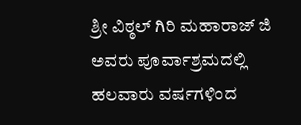ಶ್ರೀ ವಿಠ್ಠಲ್ ಗಿರಿ ಮಹಾರಾಜ್ ಜಿ ಅವರು ಪೂರ್ವಾಶ್ರಮದಲ್ಲಿ ಹಲವಾರು ವರ್ಷಗಳಿಂದ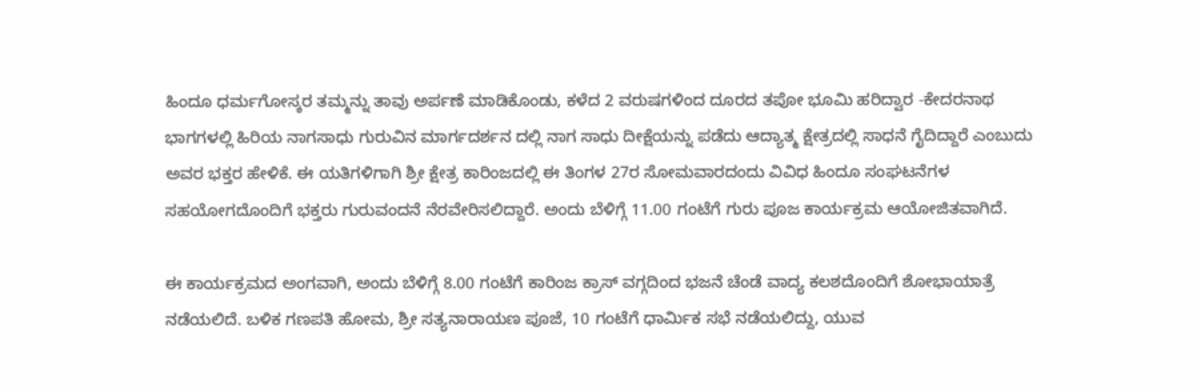ಹಿಂದೂ ಧರ್ಮಗೋಸ್ಕರ ತಮ್ಮನ್ನು ತಾವು ಅರ್ಪಣೆ ಮಾಡಿಕೊಂಡು, ಕಳೆದ 2 ವರುಷಗಳಿಂದ ದೂರದ ತಪೋ ಭೂಮಿ ಹರಿದ್ವಾರ -ಕೇದರನಾಥ ಭಾಗಗಳಲ್ಲಿ ಹಿರಿಯ ನಾಗಸಾಧು ಗುರುವಿನ ಮಾರ್ಗದರ್ಶನ ದಲ್ಲಿ ನಾಗ ಸಾಧು ದೀಕ್ಷೆಯನ್ನು ಪಡೆದು ಆದ್ಯಾತ್ಮ ಕ್ಷೇತ್ರದಲ್ಲಿ ಸಾಧನೆ ಗೈದಿದ್ದಾರೆ ಎಂಬುದು ಅವರ ಭಕ್ತರ ಹೇಳಿಕೆ. ಈ ಯತಿಗಳಿಗಾಗಿ ಶ್ರೀ ಕ್ಷೇತ್ರ ಕಾರಿಂಜದಲ್ಲಿ ಈ ತಿಂಗಳ 27ರ ಸೋಮವಾರದಂದು ವಿವಿಧ ಹಿಂದೂ ಸಂಘಟನೆಗಳ ಸಹಯೋಗದೊಂದಿಗೆ ಭಕ್ತರು ಗುರುವಂದನೆ ನೆರವೇರಿಸಲಿದ್ದಾರೆ. ಅಂದು ಬೆಳಿಗ್ಗೆ 11.00 ಗಂಟೆಗೆ ಗುರು ಪೂಜ ಕಾರ್ಯಕ್ರಮ ಆಯೋಜಿತವಾಗಿದೆ.

ಈ ಕಾರ್ಯಕ್ರಮದ ಅಂಗವಾಗಿ, ಅಂದು ಬೆಳಿಗ್ಗೆ 8.00 ಗಂಟೆಗೆ ಕಾರಿಂಜ ಕ್ರಾಸ್ ವಗ್ಗದಿಂದ ಭಜನೆ ಚೆಂಡೆ ವಾದ್ಯ ಕಲಶದೊಂದಿಗೆ ಶೋಭಾಯಾತ್ರೆ ನಡೆಯಲಿದೆ. ಬಳಿಕ ಗಣಪತಿ ಹೋಮ, ಶ್ರೀ ಸತ್ಯನಾರಾಯಣ ಪೂಜೆ, 10 ಗಂಟೆಗೆ ಧಾರ್ಮಿಕ ಸಭೆ ನಡೆಯಲಿದ್ದು, ಯುವ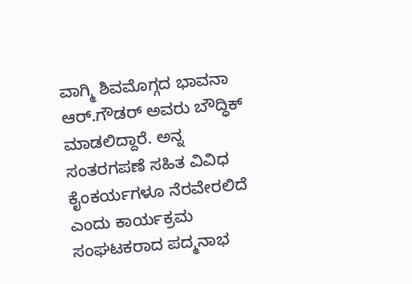ವಾಗ್ಮಿ ಶಿವಮೊಗ್ಗದ ಭಾವನಾ ಆರ್.ಗೌಡರ್ ಅವರು ಬೌದ್ಧಿಕ್ ಮಾಡಲಿದ್ದಾರೆ. ಅನ್ನ ಸಂತರಗಪಣೆ ಸಹಿತ ವಿವಿಧ ಕೈಂಕರ್ಯಗಳೂ ನೆರವೇರಲಿದೆ ಎಂದು ಕಾರ್ಯಕ್ರಮ ಸಂಘಟಕರಾದ ಪದ್ಮನಾಭ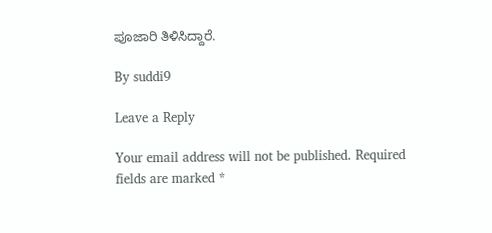ಪೂಜಾರಿ ತಿಳಿಸಿದ್ದಾರೆ.

By suddi9

Leave a Reply

Your email address will not be published. Required fields are marked *